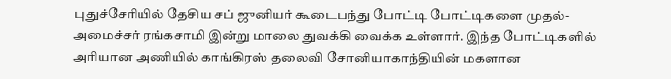புதுச்சேரியில் தேசிய சப் ஜுனியர் கூடைபந்து போட்டி போட்டிகளை முதல்-அமைச்சர் ரங்கசாமி இன்று மாலை துவக்கி வைக்க உள்ளார். இந்த போட்டிகளில் அரியான அணியில் காங்கிரஸ் தலைவி சோனியாகாந்தியின் மகளான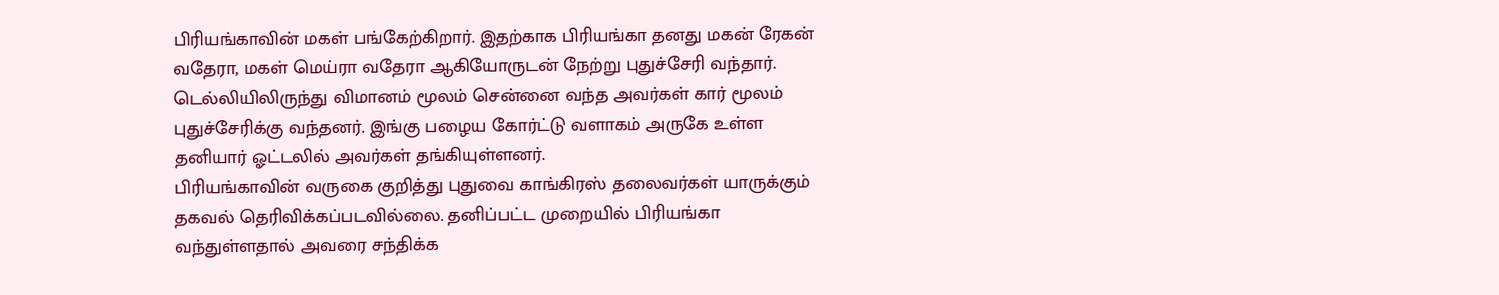பிரியங்காவின் மகள் பங்கேற்கிறார். இதற்காக பிரியங்கா தனது மகன் ரேகன் வதேரா, மகள் மெய்ரா வதேரா ஆகியோருடன் நேற்று புதுச்சேரி வந்தார். டெல்லியிலிருந்து விமானம் மூலம் சென்னை வந்த அவர்கள் கார் மூலம் புதுச்சேரிக்கு வந்தனர். இங்கு பழைய கோர்ட்டு வளாகம் அருகே உள்ள தனியார் ஓட்டலில் அவர்கள் தங்கியுள்ளனர்.
பிரியங்காவின் வருகை குறித்து புதுவை காங்கிரஸ் தலைவர்கள் யாருக்கும் தகவல் தெரிவிக்கப்படவில்லை. தனிப்பட்ட முறையில் பிரியங்கா வந்துள்ளதால் அவரை சந்திக்க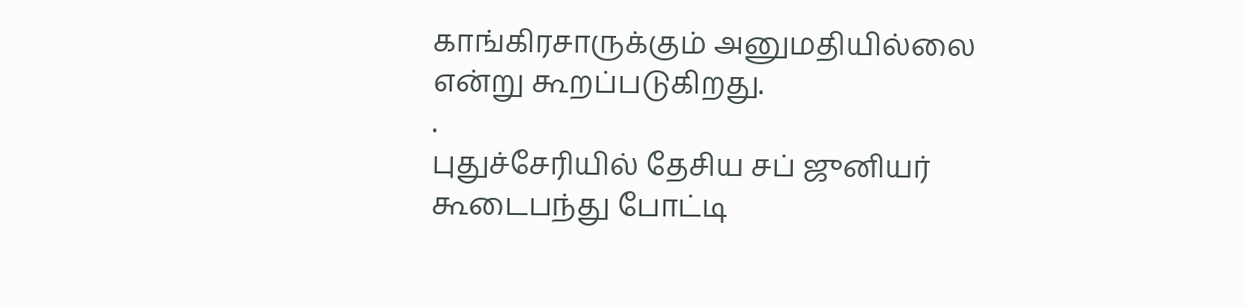காங்கிரசாருக்கும் அனுமதியில்லை என்று கூறப்படுகிறது.
.
புதுச்சேரியில் தேசிய சப் ஜுனியர் கூடைபந்து போட்டி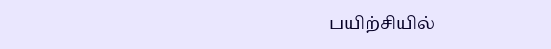பயிற்சியில்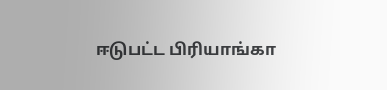ஈடுபட்ட பிரியாங்கா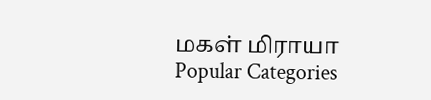மகள் மிராயா
Popular Categories